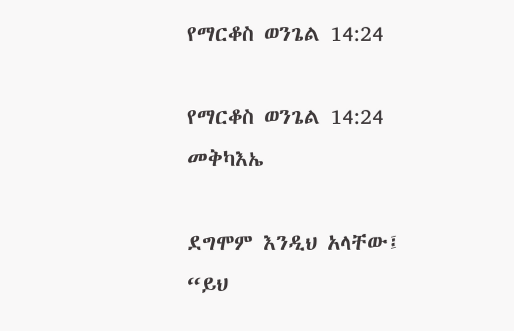የማርቆስ ወንጌል 14:24

የማርቆስ ወንጌል 14:24 መቅካእኤ

ደግሞም እንዲህ አላቸው፤ “ይህ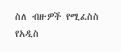ስለ ብዙዎች የሚፈስስ የአዲስ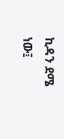ኪዳን ደሜ ነው፤